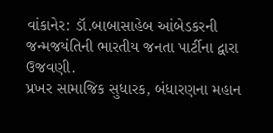વાંકાનેર: ડૉ.બાબાસાહેબ આંબેડકરની જન્મજયંતિની ભારતીય જનતા પાર્ટીના દ્વારા ઉજવણી.
પ્રખર સામાજિક સુધારક, બંધારણના મહાન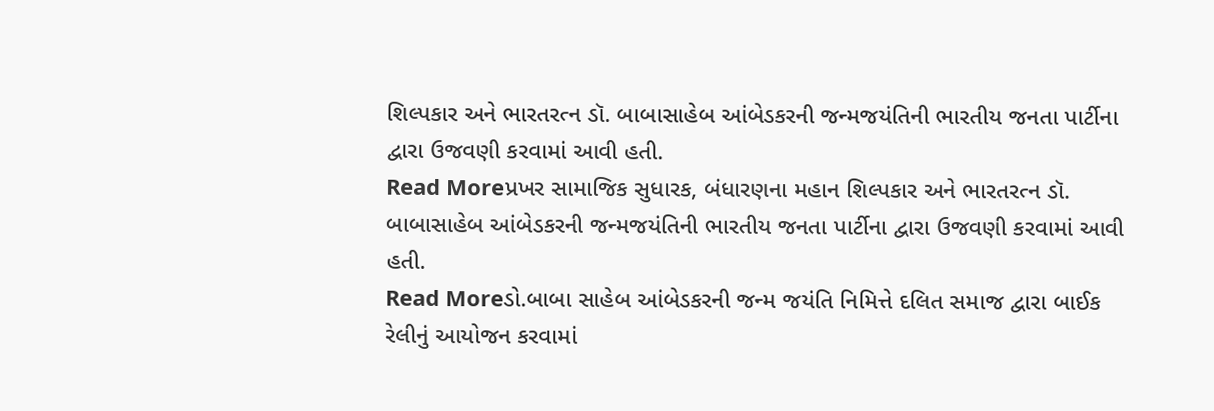શિલ્પકાર અને ભારતરત્ન ડૉ. બાબાસાહેબ આંબેડકરની જન્મજયંતિની ભારતીય જનતા પાર્ટીના દ્વારા ઉજવણી કરવામાં આવી હતી.
Read Moreપ્રખર સામાજિક સુધારક, બંધારણના મહાન શિલ્પકાર અને ભારતરત્ન ડૉ. બાબાસાહેબ આંબેડકરની જન્મજયંતિની ભારતીય જનતા પાર્ટીના દ્વારા ઉજવણી કરવામાં આવી હતી.
Read Moreડો.બાબા સાહેબ આંબેડકરની જન્મ જયંતિ નિમિત્તે દલિત સમાજ દ્વારા બાઈક રેલીનું આયોજન કરવામાં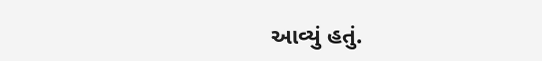આવ્યું હતું.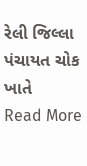રેલી જિલ્લા પંચાયત ચોક ખાતે
Read More